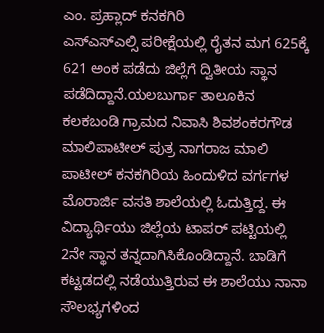ಎಂ. ಪ್ರಹ್ಲಾದ್ ಕನಕಗಿರಿ
ಎಸ್ಎಸ್ಎಲ್ಸಿ ಪರೀಕ್ಷೆಯಲ್ಲಿ ರೈತನ ಮಗ 625ಕ್ಕೆ 621 ಅಂಕ ಪಡೆದು ಜಿಲ್ಲೆಗೆ ದ್ವಿತೀಯ ಸ್ಥಾನ ಪಡೆದಿದ್ದಾನೆ.ಯಲಬುರ್ಗಾ ತಾಲೂಕಿನ ಕಲಕಬಂಡಿ ಗ್ರಾಮದ ನಿವಾಸಿ ಶಿವಶಂಕರಗೌಡ ಮಾಲಿಪಾಟೀಲ್ ಪುತ್ರ ನಾಗರಾಜ ಮಾಲಿ ಪಾಟೀಲ್ ಕನಕಗಿರಿಯ ಹಿಂದುಳಿದ ವರ್ಗಗಳ ಮೊರಾರ್ಜಿ ವಸತಿ ಶಾಲೆಯಲ್ಲಿ ಓದುತ್ತಿದ್ದ. ಈ ವಿದ್ಯಾರ್ಥಿಯು ಜಿಲ್ಲೆಯ ಟಾಪರ್ ಪಟ್ಟಿಯಲ್ಲಿ 2ನೇ ಸ್ಥಾನ ತನ್ನದಾಗಿಸಿಕೊಂಡಿದ್ದಾನೆ. ಬಾಡಿಗೆ ಕಟ್ಟಡದಲ್ಲಿ ನಡೆಯುತ್ತಿರುವ ಈ ಶಾಲೆಯು ನಾನಾ ಸೌಲಭ್ಯಗಳಿಂದ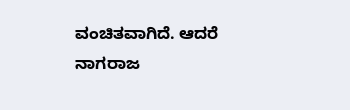ವಂಚಿತವಾಗಿದೆ. ಆದರೆ ನಾಗರಾಜ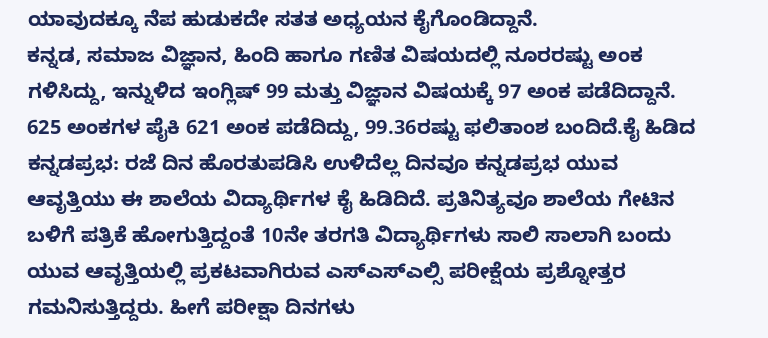ಯಾವುದಕ್ಕೂ ನೆಪ ಹುಡುಕದೇ ಸತತ ಅಧ್ಯಯನ ಕೈಗೊಂಡಿದ್ದಾನೆ.
ಕನ್ನಡ, ಸಮಾಜ ವಿಜ್ಞಾನ, ಹಿಂದಿ ಹಾಗೂ ಗಣಿತ ವಿಷಯದಲ್ಲಿ ನೂರರಷ್ಟು ಅಂಕ ಗಳಿಸಿದ್ದು, ಇನ್ನುಳಿದ ಇಂಗ್ಲಿಷ್ 99 ಮತ್ತು ವಿಜ್ಞಾನ ವಿಷಯಕ್ಕೆ 97 ಅಂಕ ಪಡೆದಿದ್ದಾನೆ. 625 ಅಂಕಗಳ ಪೈಕಿ 621 ಅಂಕ ಪಡೆದಿದ್ದು, 99.36ರಷ್ಟು ಫಲಿತಾಂಶ ಬಂದಿದೆ.ಕೈ ಹಿಡಿದ ಕನ್ನಡಪ್ರಭ: ರಜೆ ದಿನ ಹೊರತುಪಡಿಸಿ ಉಳಿದೆಲ್ಲ ದಿನವೂ ಕನ್ನಡಪ್ರಭ ಯುವ ಆವೃತ್ತಿಯು ಈ ಶಾಲೆಯ ವಿದ್ಯಾರ್ಥಿಗಳ ಕೈ ಹಿಡಿದಿದೆ. ಪ್ರತಿನಿತ್ಯವೂ ಶಾಲೆಯ ಗೇಟಿನ ಬಳಿಗೆ ಪತ್ರಿಕೆ ಹೋಗುತ್ತಿದ್ದಂತೆ 10ನೇ ತರಗತಿ ವಿದ್ಯಾರ್ಥಿಗಳು ಸಾಲಿ ಸಾಲಾಗಿ ಬಂದು ಯುವ ಆವೃತ್ತಿಯಲ್ಲಿ ಪ್ರಕಟವಾಗಿರುವ ಎಸ್ಎಸ್ಎಲ್ಸಿ ಪರೀಕ್ಷೆಯ ಪ್ರಶ್ನೋತ್ತರ ಗಮನಿಸುತ್ತಿದ್ದರು. ಹೀಗೆ ಪರೀಕ್ಷಾ ದಿನಗಳು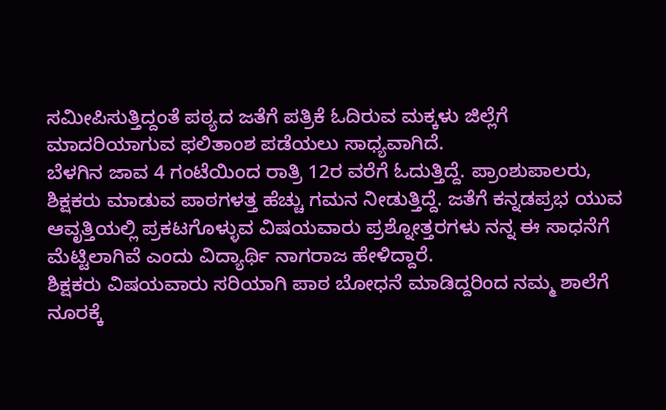ಸಮೀಪಿಸುತ್ತಿದ್ದಂತೆ ಪಠ್ಯದ ಜತೆಗೆ ಪತ್ರಿಕೆ ಓದಿರುವ ಮಕ್ಕಳು ಜಿಲ್ಲೆಗೆ ಮಾದರಿಯಾಗುವ ಫಲಿತಾಂಶ ಪಡೆಯಲು ಸಾಧ್ಯವಾಗಿದೆ.
ಬೆಳಗಿನ ಜಾವ 4 ಗಂಟೆಯಿಂದ ರಾತ್ರಿ 12ರ ವರೆಗೆ ಓದುತ್ತಿದ್ದೆ. ಪ್ರಾಂಶುಪಾಲರು, ಶಿಕ್ಷಕರು ಮಾಡುವ ಪಾಠಗಳತ್ತ ಹೆಚ್ಚು ಗಮನ ನೀಡುತ್ತಿದ್ದೆ. ಜತೆಗೆ ಕನ್ನಡಪ್ರಭ ಯುವ ಆವೃತ್ತಿಯಲ್ಲಿ ಪ್ರಕಟಗೊಳ್ಳುವ ವಿಷಯವಾರು ಪ್ರಶ್ನೋತ್ತರಗಳು ನನ್ನ ಈ ಸಾಧನೆಗೆ ಮೆಟ್ಟಿಲಾಗಿವೆ ಎಂದು ವಿದ್ಯಾರ್ಥಿ ನಾಗರಾಜ ಹೇಳಿದ್ದಾರೆ.
ಶಿಕ್ಷಕರು ವಿಷಯವಾರು ಸರಿಯಾಗಿ ಪಾಠ ಬೋಧನೆ ಮಾಡಿದ್ದರಿಂದ ನಮ್ಮ ಶಾಲೆಗೆ ನೂರಕ್ಕೆ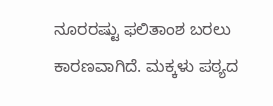ನೂರರಷ್ಟು ಫಲಿತಾಂಶ ಬರಲು ಕಾರಣವಾಗಿದೆ. ಮಕ್ಕಳು ಪಠ್ಯದ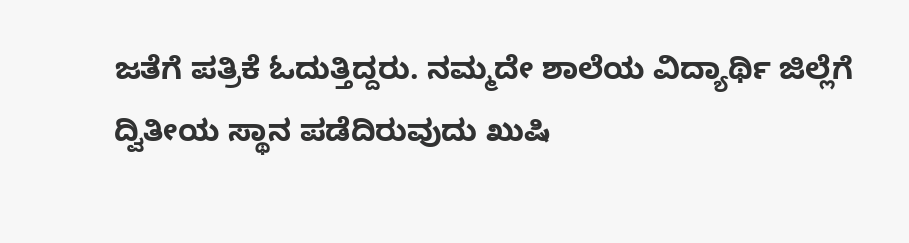ಜತೆಗೆ ಪತ್ರಿಕೆ ಓದುತ್ತಿದ್ದರು. ನಮ್ಮದೇ ಶಾಲೆಯ ವಿದ್ಯಾರ್ಥಿ ಜಿಲ್ಲೆಗೆ ದ್ವಿತೀಯ ಸ್ಥಾನ ಪಡೆದಿರುವುದು ಖುಷಿ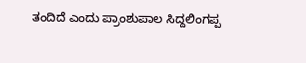ತಂದಿದೆ ಎಂದು ಪ್ರಾಂಶುಪಾಲ ಸಿದ್ದಲಿಂಗಪ್ಪ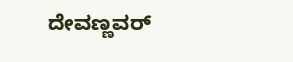ದೇವಣ್ಣವರ್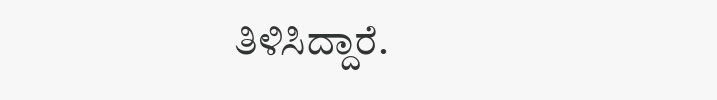ತಿಳಿಸಿದ್ದಾರೆ.